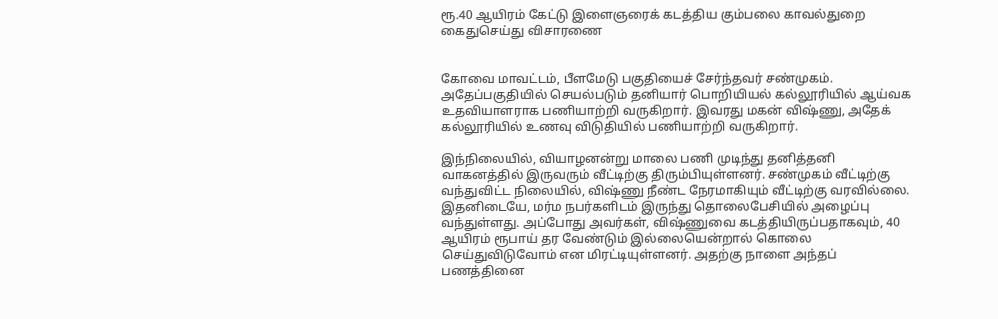ரூ.40 ஆயிரம் கேட்டு இளைஞரைக் கடத்திய கும்பலை காவல்துறை கைதுசெய்து விசாரணை


கோவை மாவட்டம், பீளமேடு பகுதியைச் சேர்ந்தவர் சண்முகம். அதேப்பகுதியில் செயல்படும் தனியார் பொறியியல் கல்லூரியில் ஆய்வக உதவியாளராக பணியாற்றி வருகிறார். இவரது மகன் விஷ்ணு, அதேக் கல்லூரியில் உணவு விடுதியில் பணியாற்றி வருகிறார்.

இந்நிலையில், வியாழனன்று மாலை பணி முடிந்து தனித்தனி வாகனத்தில் இருவரும் வீட்டிற்கு திரும்பியுள்ளனர். சண்முகம் வீட்டிற்கு வந்துவிட்ட நிலையில், விஷ்ணு நீண்ட நேரமாகியும் வீட்டிற்கு வரவில்லை. இதனிடையே, மர்ம நபர்களிடம் இருந்து தொலைபேசியில் அழைப்பு வந்துள்ளது. அப்போது அவர்கள், விஷ்ணுவை கடத்தியிருப்பதாகவும், 40 ஆயிரம் ரூபாய் தர வேண்டும் இல்லையென்றால் கொலை செய்துவிடுவோம் என மிரட்டியுள்ளனர். அதற்கு நாளை அந்தப் பணத்தினை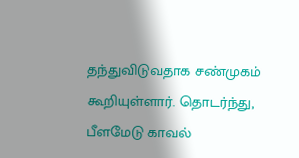தந்துவிடுவதாக சண்முகம் கூறியுள்ளார். தொடர்ந்து, பீளமேடு காவல்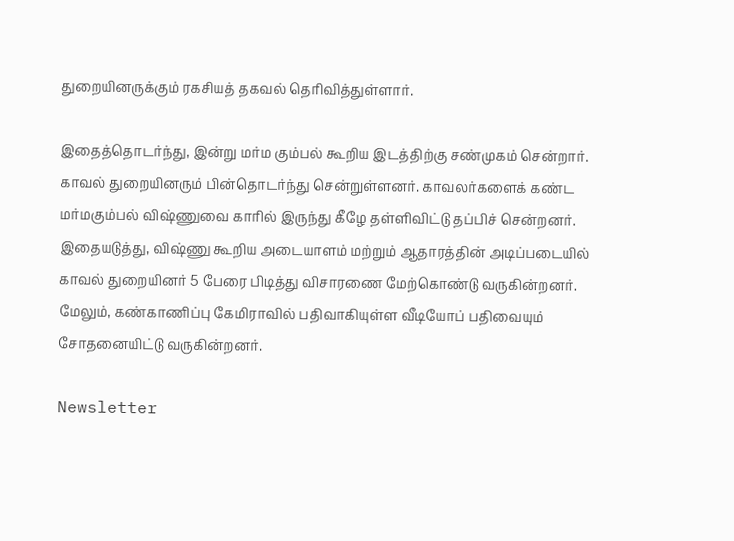துறையினருக்கும் ரகசியத் தகவல் தெரிவித்துள்ளார்.

இதைத்தொடர்ந்து, இன்று மர்ம கும்பல் கூறிய இடத்திற்கு சண்முகம் சென்றார். காவல் துறையினரும் பின்தொடர்ந்து சென்றுள்ளனர். காவலர்களைக் கண்ட மர்மகும்பல் விஷ்ணுவை காரில் இருந்து கீழே தள்ளிவிட்டு தப்பிச் சென்றனர். இதையடுத்து, விஷ்ணு கூறிய அடையாளம் மற்றும் ஆதாரத்தின் அடிப்படையில் காவல் துறையினர் 5 பேரை பிடித்து விசாரணை மேற்கொண்டு வருகின்றனர். மேலும், கண்காணிப்பு கேமிராவில் பதிவாகியுள்ள வீடியோப் பதிவையும் சோதனையிட்டு வருகின்றனர்.

Newsletter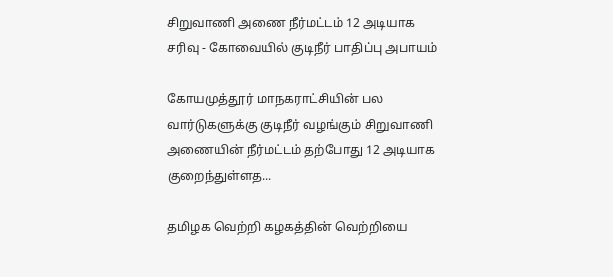சிறுவாணி அணை நீர்மட்டம் 12 அடியாக சரிவு - கோவையில் குடிநீர் பாதிப்பு அபாயம்

கோயமுத்தூர் மாநகராட்சியின் பல வார்டுகளுக்கு குடிநீர் வழங்கும் சிறுவாணி அணையின் நீர்மட்டம் தற்போது 12 அடியாக குறைந்துள்ளத...

தமிழக வெற்றி கழகத்தின் வெற்றியை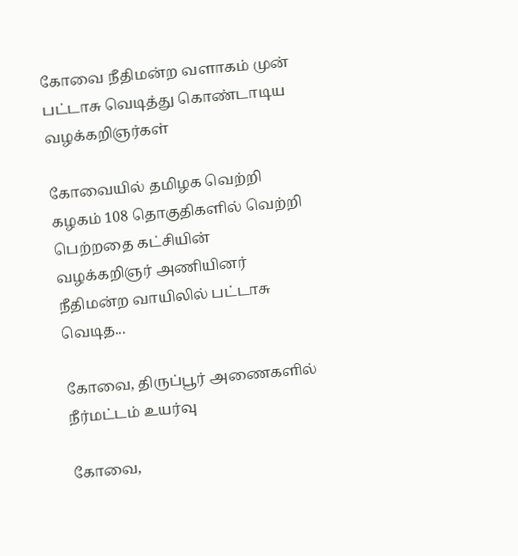கோவை நீதிமன்ற வளாகம் முன் பட்டாசு வெடித்து கொண்டாடிய வழக்கறிஞர்கள்

கோவையில் தமிழக வெற்றி கழகம் 108 தொகுதிகளில் வெற்றி பெற்றதை கட்சியின் வழக்கறிஞர் அணியினர் நீதிமன்ற வாயிலில் பட்டாசு வெடித...

கோவை, திருப்பூர் அணைகளில் நீர்மட்டம் உயர்வு

கோவை,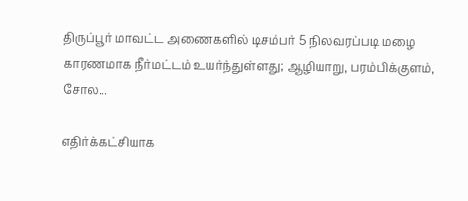திருப்பூர் மாவட்ட அணைகளில் டிசம்பர் 5 நிலவரப்படி மழை காரணமாக நீர்மட்டம் உயர்ந்துள்ளது; ஆழியாறு, பரம்பிக்குளம், சோல...

எதிர்க்கட்சியாக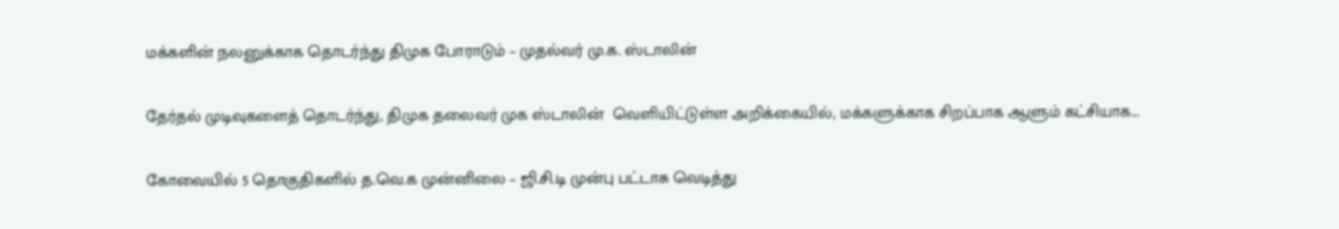மக்களின் நலனுக்காக தொடர்ந்து திமுக போராடும் – முதல்வர் மு.க. ஸ்டாலின்

தேர்தல் முடிவுகளைத் தொடர்ந்து, திமுக தலைவர் முக ஸ்டாலின்  வெளியிட்டுள்ள அறிக்கையில், மக்களுக்காக சிறப்பாக ஆளும் கட்சியாக...

கோவையில் 5 தொகுதிகளில் த.வெ.க முன்னிலை – ஜி.சி.டி முன்பு பட்டாசு வெடித்து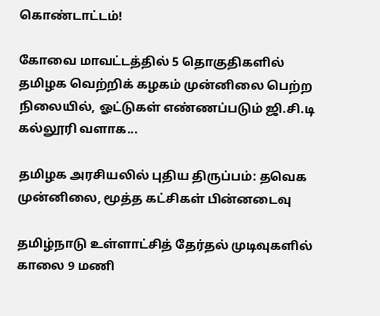கொண்டாட்டம்!

கோவை மாவட்டத்தில் 5 தொகுதிகளில் தமிழக வெற்றிக் கழகம் முன்னிலை பெற்ற நிலையில், ஓட்டுகள் எண்ணப்படும் ஜி.சி.டி கல்லூரி வளாக...

தமிழக அரசியலில் புதிய திருப்பம்: தவெக முன்னிலை, மூத்த கட்சிகள் பின்னடைவு

தமிழ்நாடு உள்ளாட்சித் தேர்தல் முடிவுகளில் காலை 9 மணி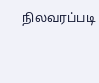நிலவரப்படி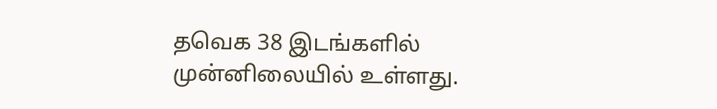தவெக 38 இடங்களில் முன்னிலையில் உள்ளது.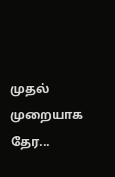முதல் முறையாக தேர...